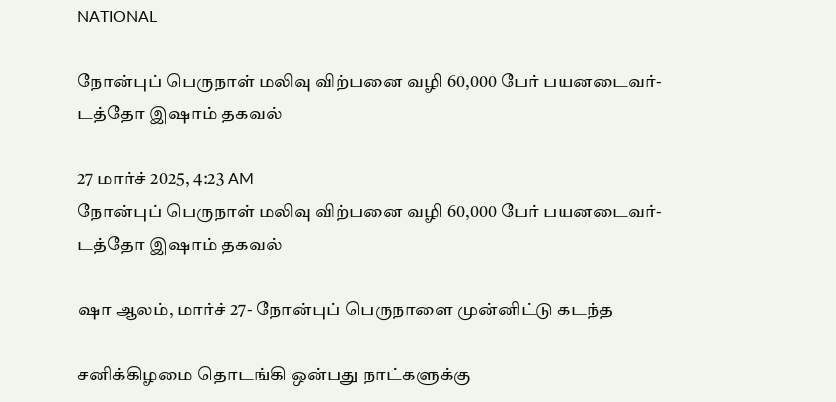NATIONAL

நோன்புப் பெருநாள் மலிவு விற்பனை வழி 60,000 பேர் பயனடைவர்- டத்தோ இஷாம் தகவல்

27 மார்ச் 2025, 4:23 AM
நோன்புப் பெருநாள் மலிவு விற்பனை வழி 60,000 பேர் பயனடைவர்- டத்தோ இஷாம் தகவல்

ஷா ஆலம், மார்ச் 27- நோன்புப் பெருநாளை முன்னிட்டு கடந்த

சனிக்கிழமை தொடங்கி ஒன்பது நாட்களுக்கு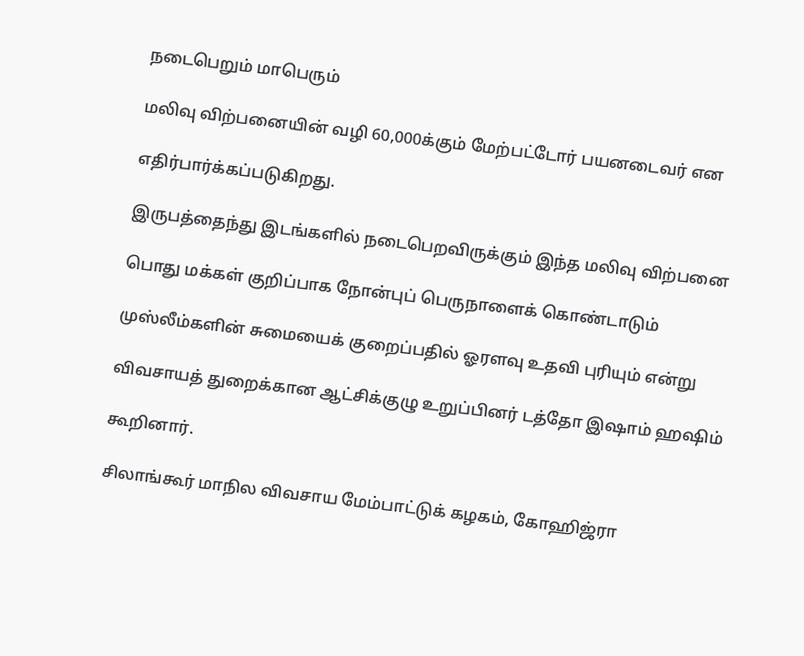நடைபெறும் மாபெரும்

மலிவு விற்பனையின் வழி 60,000க்கும் மேற்பட்டோர் பயனடைவர் என

எதிர்பார்க்கப்படுகிறது.

இருபத்தைந்து இடங்களில் நடைபெறவிருக்கும் இந்த மலிவு விற்பனை

பொது மக்கள் குறிப்பாக நோன்புப் பெருநாளைக் கொண்டாடும்

முஸ்லீம்களின் சுமையைக் குறைப்பதில் ஓரளவு உதவி புரியும் என்று

விவசாயத் துறைக்கான ஆட்சிக்குழு உறுப்பினர் டத்தோ இஷாம் ஹஷிம்

கூறினார்.

சிலாங்கூர் மாநில விவசாய மேம்பாட்டுக் கழகம், கோஹிஜ்ரா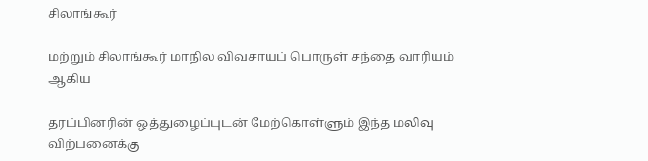சிலாங்கூர்

மற்றும் சிலாங்கூர் மாநில விவசாயப் பொருள் சந்தை வாரியம் ஆகிய

தரப்பினரின் ஒத்துழைப்புடன் மேற்கொள்ளும் இந்த மலிவு விற்பனைக்கு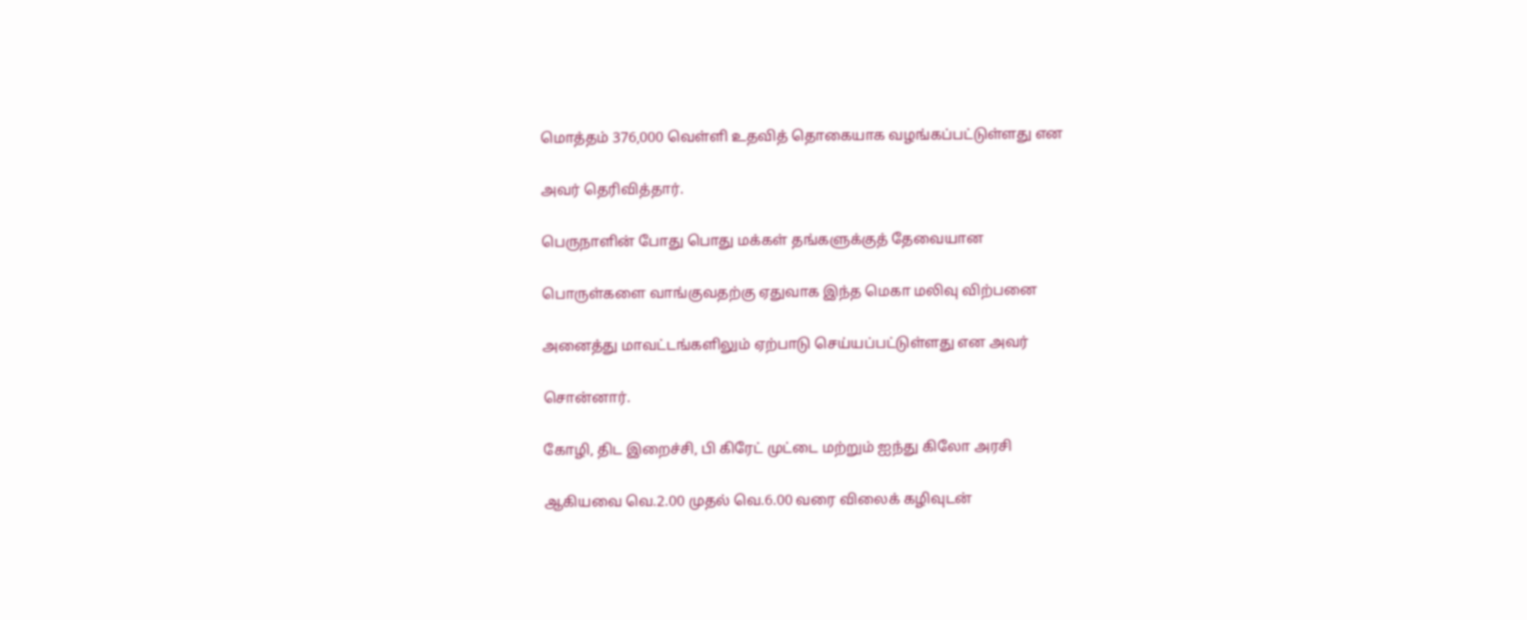மொத்தம் 376,000 வெள்ளி உதவித் தொகையாக வழங்கப்பட்டுள்ளது என

அவர் தெரிவித்தார்.

பெருநாளின் போது பொது மக்கள் தங்களுக்குத் தேவையான

பொருள்களை வாங்குவதற்கு ஏதுவாக இந்த மெகா மலிவு விற்பனை

அனைத்து மாவட்டங்களிலும் ஏற்பாடு செய்யப்பட்டுள்ளது என அவர்

சொன்னார்.

கோழி, திட இறைச்சி, பி கிரேட் முட்டை மற்றும் ஐந்து கிலோ அரசி

ஆகியவை வெ.2.00 முதல் வெ.6.00 வரை விலைக் கழிவுடன்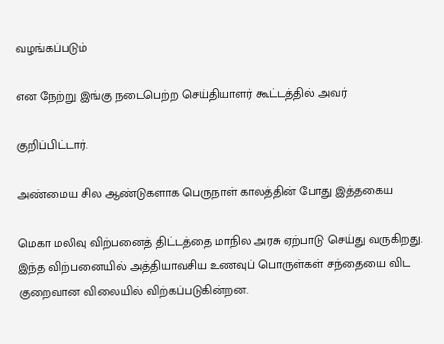வழங்கப்படும்

என நேற்று இங்கு நடைபெற்ற செய்தியாளர் கூட்டத்தில் அவர்

குறிப்பிட்டார்.

அண்மைய சில ஆண்டுகளாக பெருநாள் காலத்தின் போது இத்தகைய

மெகா மலிவு விற்பனைத் திட்டத்தை மாநில அரசு ஏற்பாடு செய்து வருகிறது. இந்த விற்பனையில் அத்தியாவசிய உணவுப் பொருள்கள் சந்தையை விட குறைவான விலையில் விற்கப்படுகின்றன.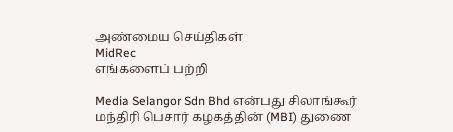அண்மைய செய்திகள்
MidRec
எங்களைப் பற்றி

Media Selangor Sdn Bhd என்பது சிலாங்கூர் மந்திரி பெசார் கழகத்தின் (MBI) துணை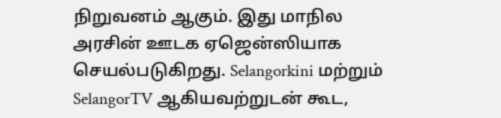நிறுவனம் ஆகும். இது மாநில அரசின் ஊடக ஏஜென்ஸியாக செயல்படுகிறது. Selangorkini மற்றும் SelangorTV ஆகியவற்றுடன் கூட,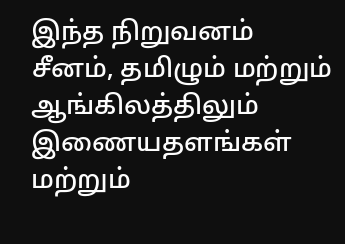இந்த நிறுவனம் சீனம், தமிழும் மற்றும் ஆங்கிலத்திலும் இணையதளங்கள் மற்றும்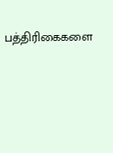பத்திரிகைகளை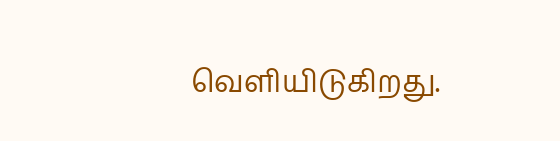வெளியிடுகிறது.